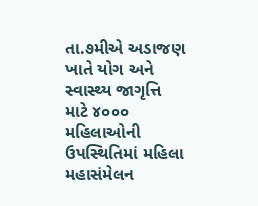તા.૭મીએ અડાજણ ખાતે યોગ અને સ્વાસ્થ્ય જાગૃત્તિ માટે ૪૦૦૦ મહિલાઓની ઉપસ્થિતિમાં મહિલા મહાસંમેલન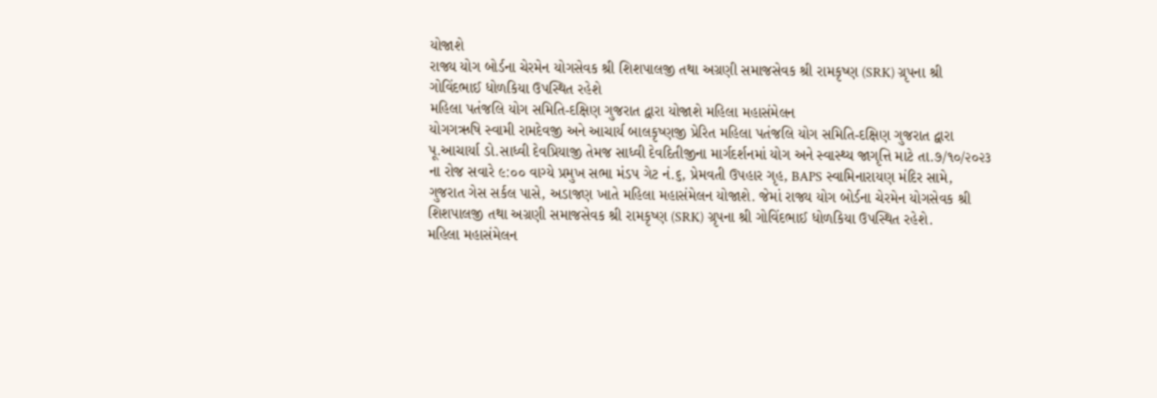યોજાશે
રાજ્ય યોગ બોર્ડના ચેરમેન યોગસેવક શ્રી શિશપાલજી તથા અગ્રણી સમાજસેવક શ્રી રામકૃષ્ણ (SRK) ગ્રૃપના શ્રી ગોવિંદભાઈ ધોળકિયા ઉપસ્થિત રહેશે
મહિલા પતંજલિ યોગ સમિતિ-દક્ષિણ ગુજરાત દ્વારા યોજાશે મહિલા મહાસંમેલન
યોગગઋષિ સ્વામી રામદેવજી અને આચાર્ય બાલકૃષ્ણજી પ્રેરિત મહિલા પતંજલિ યોગ સમિતિ-દક્ષિણ ગુજરાત દ્વારા પૂ.આચાર્યા ડો.સાધ્વી દેવપ્રિયાજી તેમજ સાધ્વી દેવદિતીજીના માર્ગદર્શનમાં યોગ અને સ્વાસ્થ્ય જાગૃત્તિ માટે તા.૭/૧૦/૨૦૨૩ ના રોજ સવારે ૯:૦૦ વાગ્યે પ્રમુખ સભા મંડપ ગેટ નં.૬, પ્રેમવતી ઉપહાર ગૃહ, BAPS સ્વામિનારાયણ મંદિર સામે, ગુજરાત ગેસ સર્કલ પાસે, અડાજણ ખાતે મહિલા મહાસંમેલન યોજાશે. જેમાં રાજ્ય યોગ બોર્ડના ચેરમેન યોગસેવક શ્રી શિશપાલજી તથા અગ્રણી સમાજસેવક શ્રી રામકૃષ્ણ (SRK) ગ્રૃપના શ્રી ગોવિંદભાઈ ધોળકિયા ઉપસ્થિત રહેશે.
મહિલા મહાસંમેલન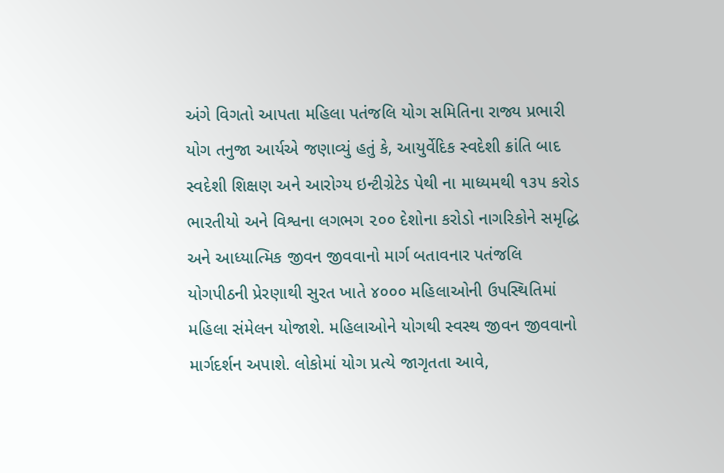અંગે વિગતો આપતા મહિલા પતંજલિ યોગ સમિતિના રાજ્ય પ્રભારી યોગ તનુજા આર્યએ જણાવ્યું હતું કે, આયુર્વેદિક સ્વદેશી ક્રાંતિ બાદ સ્વદેશી શિક્ષણ અને આરોગ્ય ઇન્ટીગ્રેટેડ પેથી ના માધ્યમથી ૧૩૫ કરોડ ભારતીયો અને વિશ્વના લગભગ ૨૦૦ દેશોના કરોડો નાગરિકોને સમૃદ્ધિ અને આધ્યાત્મિક જીવન જીવવાનો માર્ગ બતાવનાર પતંજલિ યોગપીઠની પ્રેરણાથી સુરત ખાતે ૪૦૦૦ મહિલાઓની ઉપસ્થિતિમાં મહિલા સંમેલન યોજાશે. મહિલાઓને યોગથી સ્વસ્થ જીવન જીવવાનો માર્ગદર્શન અપાશે. લોકોમાં યોગ પ્રત્યે જાગૃતતા આવે,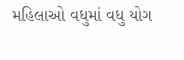મહિલાઓ વધુમાં વધુ યોગ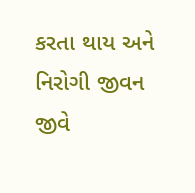કરતા થાય અને નિરોગી જીવન જીવે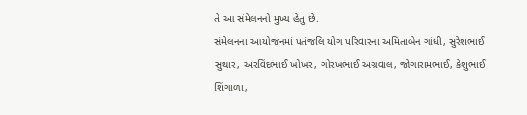તે આ સંમેલનનો મુખ્ય હેતુ છે.
સંમેલનના આયોજનમાં પતંજલિ યોગ પરિવારના અમિતાબેન ગાંધી, સુરેશભાઈ સુથાર, અરવિંદભાઈ ખોખર, ગોરખભાઈ અગ્રવાલ, જોગારામભાઈ, કેશુભાઈ શિંગાળા,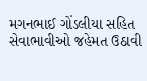મગનભાઈ ગોંડલીયા સહિત સેવાભાવીઓ જહેમત ઉઠાવી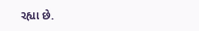રહ્યા છે.